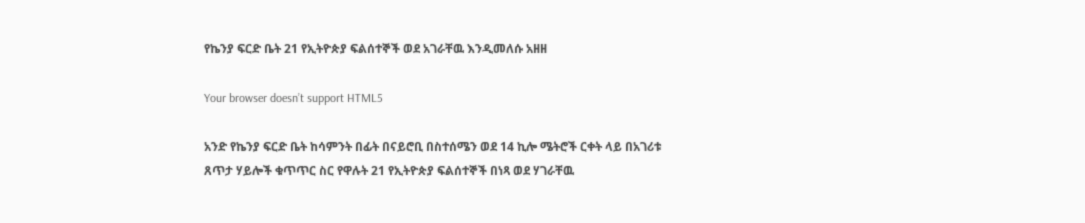የኬንያ ፍርድ ቤት 21 የኢትዮጵያ ፍልሰተኞች ወደ አገራቸዉ እንዲመለሱ አዘዘ

Your browser doesn’t support HTML5

አንድ የኬንያ ፍርድ ቤት ከሳምንት በፊት በናይሮቢ በስተሰሜን ወደ 14 ኪሎ ሜትሮች ርቀት ላይ በአገሪቱ ጸጥታ ሃይሎች ቁጥጥር ስር የዋሉት 21 የኢትዮጵያ ፍልሰተኞች በነጻ ወደ ሃገራቸዉ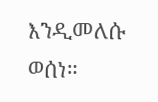እንዲመለሱ ወሰነ።